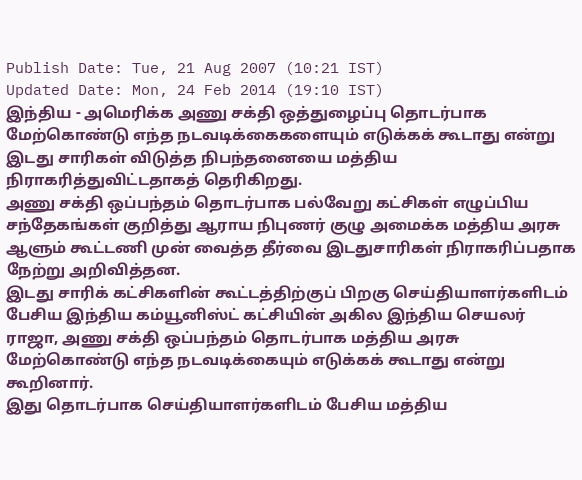Publish Date: Tue, 21 Aug 2007 (10:21 IST)
Updated Date: Mon, 24 Feb 2014 (19:10 IST)
இந்திய - அமெரிக்க அணு சக்தி ஒத்துழைப்பு தொடர்பாக மேற்கொண்டு எந்த நடவடிக்கைகளையும் எடுக்கக் கூடாது என்று இடது சாரிகள் விடுத்த நிபந்தனையை மத்திய நிராகரித்துவிட்டதாகத் தெரிகிறது.
அணு சக்தி ஒப்பந்தம் தொடர்பாக பல்வேறு கட்சிகள் எழுப்பிய சந்தேகங்கள் குறித்து ஆராய நிபுணர் குழு அமைக்க மத்திய அரசு ஆளும் கூட்டணி முன் வைத்த தீர்வை இடதுசாரிகள் நிராகரிப்பதாக நேற்று அறிவித்தன.
இடது சாரிக் கட்சிகளின் கூட்டத்திற்குப் பிறகு செய்தியாளர்களிடம் பேசிய இந்திய கம்யூனிஸ்ட் கட்சியின் அகில இந்திய செயலர் ராஜா, அணு சக்தி ஒப்பந்தம் தொடர்பாக மத்திய அரசு மேற்கொண்டு எந்த நடவடிக்கையும் எடுக்கக் கூடாது என்று கூறினார்.
இது தொடர்பாக செய்தியாளர்களிடம் பேசிய மத்திய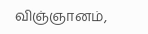விஞ்ஞானம்,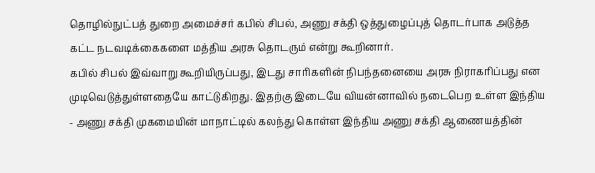தொழில்நுட்பத் துறை அமைச்சர் கபில் சிபல், அணு சக்தி ஒத்துழைப்புத் தொடர்பாக அடுத்த கட்ட நடவடிக்கைகளை மத்திய அரசு தொடரும் என்று கூறினார்.
கபில் சிபல் இவ்வாறு கூறியிருப்பது, இடது சாரிகளின் நிபந்தனையை அரசு நிராகரிப்பது என முடிவெடுத்துள்ளதையே காட்டுகிறது. இதற்கு இடையே வியன்னாவில் நடைபெற உள்ள இந்திய - அணு சக்தி முகமையின் மாநாட்டில் கலந்து கொள்ள இந்திய அணு சக்தி ஆணையத்தின்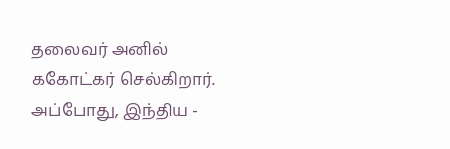தலைவர் அனில் ககோட்கர் செல்கிறார்.
அப்போது, இந்திய -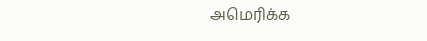அமெரிக்க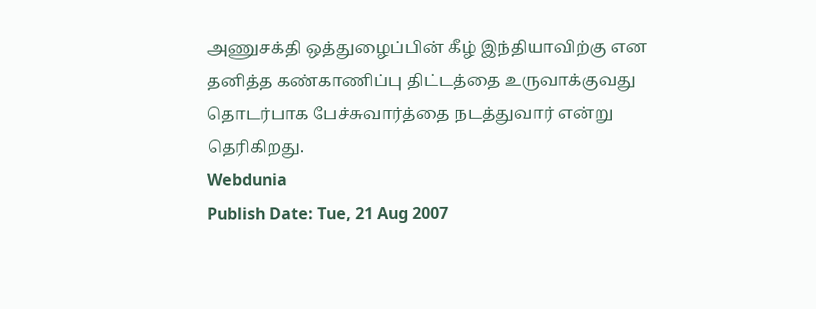அணுசக்தி ஒத்துழைப்பின் கீழ் இந்தியாவிற்கு என தனித்த கண்காணிப்பு திட்டத்தை உருவாக்குவது தொடர்பாக பேச்சுவார்த்தை நடத்துவார் என்று தெரிகிறது.
Webdunia
Publish Date: Tue, 21 Aug 2007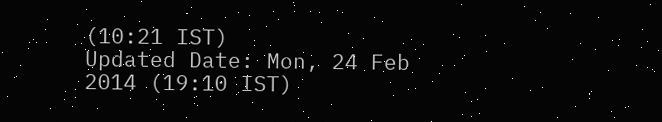(10:21 IST)
Updated Date: Mon, 24 Feb 2014 (19:10 IST)